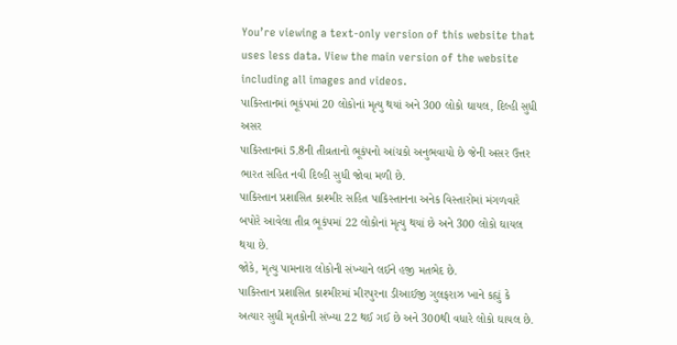You’re viewing a text-only version of this website that uses less data. View the main version of the website including all images and videos.
પાકિસ્તાનમાં ભૂકંપમાં 20 લોકોનાં મૃત્યુ થયાં અને 300 લોકો ઘાયલ, દિલ્હી સુધી અસર
પાકિસ્તાનમાં 5.8ની તીવ્રતાનો ભૂકંપનો આંચકો અનુભવાયો છે જેની અસર ઉત્તર ભારત સહિત નવી દિલ્હી સુધી જોવા મળી છે.
પાકિસ્તાન પ્રશાસિત કાશ્મીર સહિત પાકિસ્તાનના અનેક વિસ્તારોમાં મંગળવારે બપોરે આવેલા તીવ્ર ભૂકંપમાં 22 લોકોનાં મૃત્યુ થયાં છે અને 300 લોકો ઘાયલ થયા છે.
જોકે, મૃત્યુ પામનારા લોકોની સંખ્યાને લઈને હજી મતભેદ છે.
પાકિસ્તાન પ્રશાસિત કાશ્મીરમાં મીરપુરના ડીઆઈજી ગુલફરાઝ ખાને કહ્યું કે અત્યાર સુધી મૃતકોની સંખ્યા 22 થઈ ગઈ છે અને 300થી વધારે લોકો ઘાયલ છે.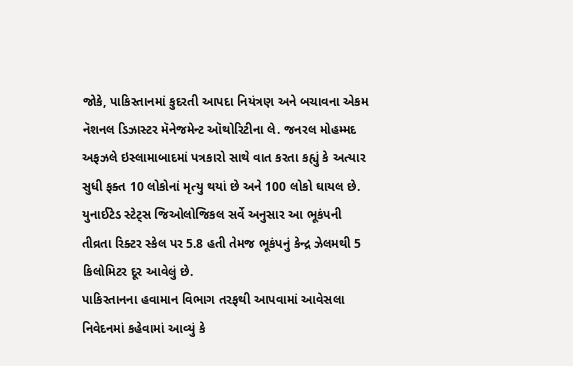જોકે, પાકિસ્તાનમાં કુદરતી આપદા નિયંત્રણ અને બચાવના એકમ નૅશનલ ડિઝાસ્ટર મૅનેજમેન્ટ ઑથોરિટીના લે. જનરલ મોહમ્મદ અફઝલે ઇસ્લામાબાદમાં પત્રકારો સાથે વાત કરતા કહ્યું કે અત્યાર સુધી ફક્ત 10 લોકોનાં મૃત્યુ થયાં છે અને 100 લોકો ઘાયલ છે.
યુનાઈટેડ સ્ટેટ્સ જિઓલોજિકલ સર્વે અનુસાર આ ભૂકંપની તીવ્રતા રિક્ટર સ્કેલ પર 5.8 હતી તેમજ ભૂકંપનું કેન્દ્ર ઝેલમથી 5 કિલોમિટર દૂર આવેલું છે.
પાકિસ્તાનના હવામાન વિભાગ તરફથી આપવામાં આવેસલા નિવેદનમાં કહેવામાં આવ્યું કે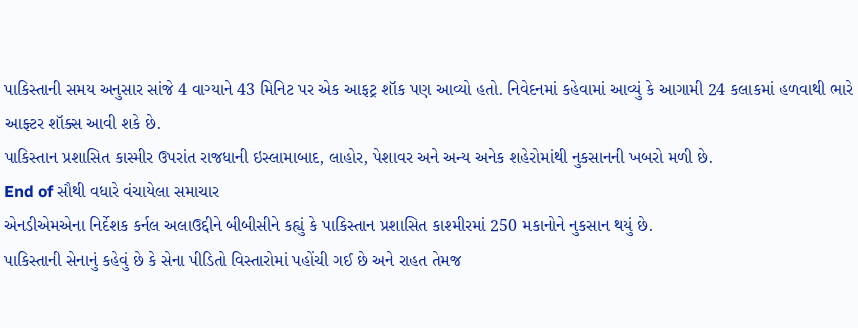પાકિસ્તાની સમય અનુસાર સાંજે 4 વાગ્યાને 43 મિનિટ પર એક આફટ્ર શૉક પણ આવ્યો હતો. નિવેદનમાં કહેવામાં આવ્યું કે આગામી 24 કલાકમાં હળવાથી ભારે આફ્ટર શૉક્સ આવી શકે છે.
પાકિસ્તાન પ્રશાસિત કાસ્મીર ઉપરાંત રાજધાની ઇસ્લામાબાદ, લાહોર, પેશાવર અને અન્ય અનેક શહેરોમાંથી નુકસાનની ખબરો મળી છે.
End of સૌથી વધારે વંચાયેલા સમાચાર
એનડીએમએના નિર્દેશક કર્નલ અલાઉદ્દીને બીબીસીને કહ્યું કે પાકિસ્તાન પ્રશાસિત કાશ્મીરમાં 250 મકાનોને નુકસાન થયું છે.
પાકિસ્તાની સેનાનું કહેવું છે કે સેના પીડિતો વિસ્તારોમાં પહોંચી ગઈ છે અને રાહત તેમજ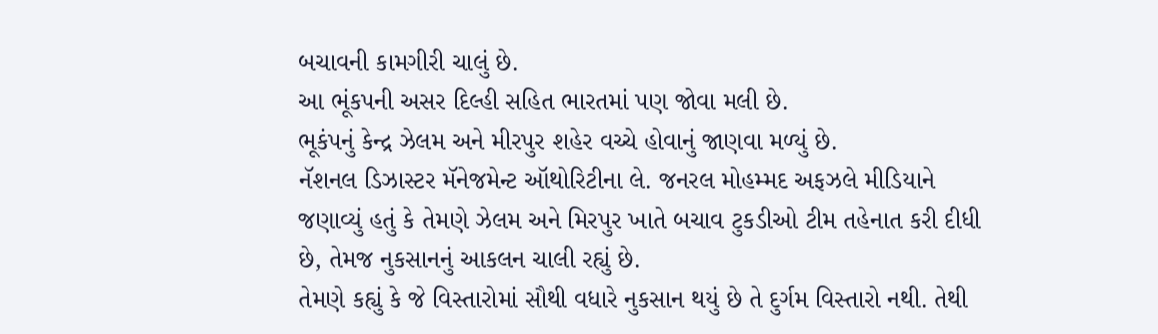બચાવની કામગીરી ચાલું છે.
આ ભૂંકપની અસર દિલ્હી સહિત ભારતમાં પણ જોવા મલી છે.
ભૂકંપનું કેન્દ્ર ઝેલમ અને મીરપુર શહેર વચ્ચે હોવાનું જાણવા મળ્યું છે.
નૅશનલ ડિઝાસ્ટર મૅનેજમેન્ટ ઑથોરિટીના લે. જનરલ મોહમ્મદ અફઝલે મીડિયાને જણાવ્યું હતું કે તેમણે ઝેલમ અને મિરપુર ખાતે બચાવ ટુકડીઓ ટીમ તહેનાત કરી દીધી છે, તેમજ નુકસાનનું આકલન ચાલી રહ્યું છે.
તેમણે કહ્યું કે જે વિસ્તારોમાં સૌથી વધારે નુકસાન થયું છે તે દુર્ગમ વિસ્તારો નથી. તેથી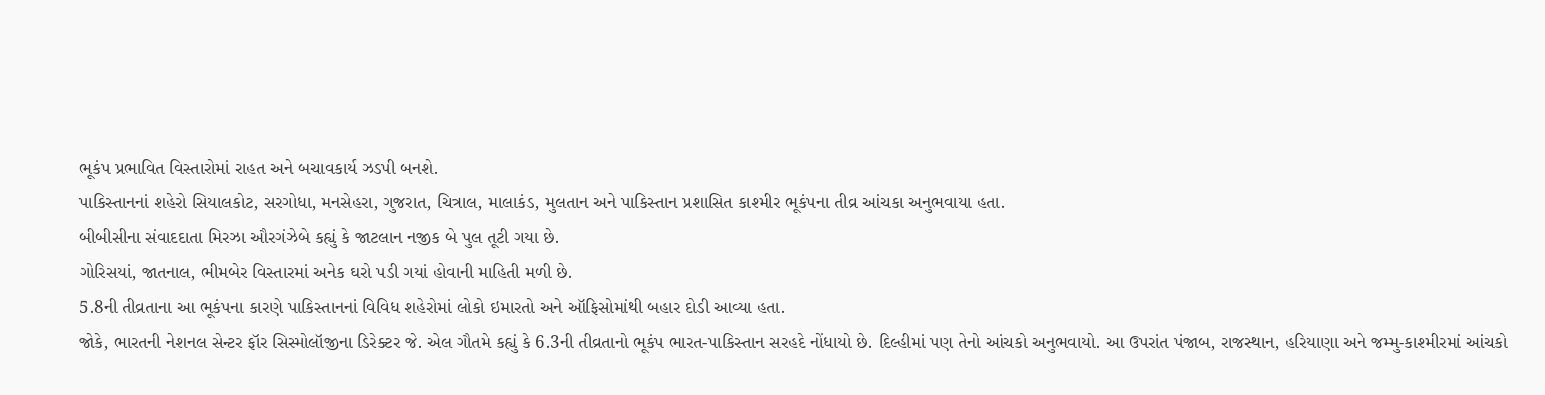ભૂકંપ પ્રભાવિત વિસ્તારોમાં રાહત અને બચાવકાર્ય ઝડપી બનશે.
પાકિસ્તાનનાં શહેરો સિયાલકોટ, સરગોધા, મનસેહરા, ગુજરાત, ચિત્રાલ, માલાકંડ, મુલતાન અને પાકિસ્તાન પ્રશાસિત કાશ્મીર ભૂકંપના તીવ્ર આંચકા અનુભવાયા હતા.
બીબીસીના સંવાદદાતા મિરઝા ઔરગંઝેબે કહ્યું કે જાટલાન નજીક બે પુલ તૂટી ગયા છે.
ગોરિસયાં, જાતનાલ, ભીમબેર વિસ્તારમાં અનેક ઘરો પડી ગયાં હોવાની માહિતી મળી છે.
5.8ની તીવ્રતાના આ ભૂકંપના કારણે પાકિસ્તાનનાં વિવિધ શહેરોમાં લોકો ઇમારતો અને ઑફિસોમાંથી બહાર દોડી આવ્યા હતા.
જોકે, ભારતની નેશનલ સેન્ટર ફૉર સિસ્મોલૉજીના ડિરેક્ટર જે. એલ ગૌતમે કહ્યું કે 6.3ની તીવ્રતાનો ભૂકંપ ભારત-પાકિસ્તાન સરહદે નોંધાયો છે. દિલ્હીમાં પણ તેનો આંચકો અનુભવાયો. આ ઉપરાંત પંજાબ, રાજસ્થાન, હરિયાણા અને જમ્મુ-કાશ્મીરમાં આંચકો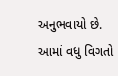અનુભવાયો છે.
આમાં વધુ વિગતો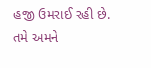હજી ઉમરાઈ રહી છે.
તમે અમને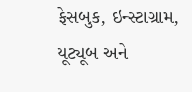ફેસબુક, ઇન્સ્ટાગ્રામ, યૂટ્યૂબ અને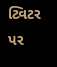ટ્વિટર પર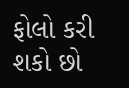ફોલો કરી શકો છો